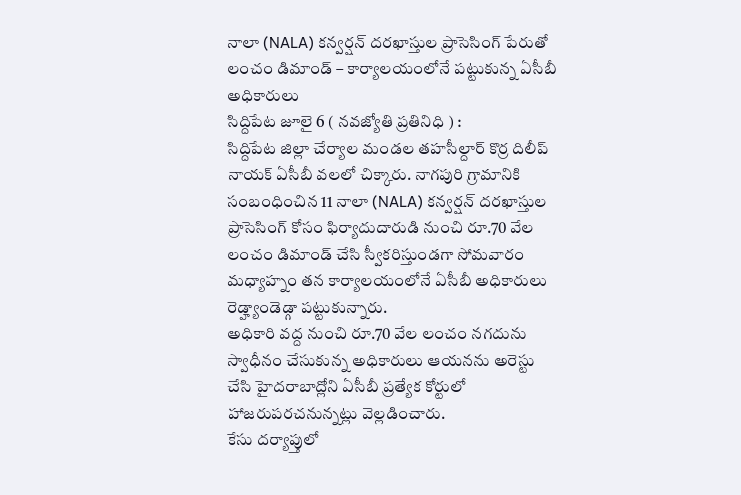నాలా (NALA) కన్వర్షన్ దరఖాస్తుల ప్రాసెసింగ్ పేరుతో లంచం డిమాండ్ – కార్యాలయంలోనే పట్టుకున్న ఏసీబీ అధికారులు
సిద్దిపేట జూలై 6 ( నవజ్యోతి ప్రతినిధి ) :
సిద్దిపేట జిల్లా చేర్యాల మండల తహసీల్దార్ కొర్ర దిలీప్ నాయక్ ఏసీబీ వలలో చిక్కారు. నాగపురి గ్రామానికి సంబంధించిన 11 నాలా (NALA) కన్వర్షన్ దరఖాస్తుల ప్రాసెసింగ్ కోసం ఫిర్యాదుదారుడి నుంచి రూ.70 వేల లంచం డిమాండ్ చేసి స్వీకరిస్తుండగా సోమవారం మధ్యాహ్నం తన కార్యాలయంలోనే ఏసీబీ అధికారులు రెడ్హ్యాండెడ్గా పట్టుకున్నారు.
అధికారి వద్ద నుంచి రూ.70 వేల లంచం నగదును స్వాధీనం చేసుకున్న అధికారులు ఆయనను అరెస్టు చేసి హైదరాబాద్లోని ఏసీబీ ప్రత్యేక కోర్టులో హాజరుపరచనున్నట్లు వెల్లడించారు.
కేసు దర్యాప్తులో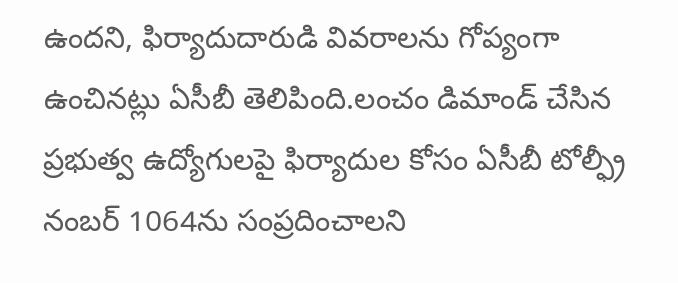ఉందని, ఫిర్యాదుదారుడి వివరాలను గోప్యంగా ఉంచినట్లు ఏసీబీ తెలిపింది.లంచం డిమాండ్ చేసిన ప్రభుత్వ ఉద్యోగులపై ఫిర్యాదుల కోసం ఏసీబీ టోల్ఫ్రీ నంబర్ 1064ను సంప్రదించాలని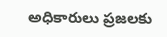అధికారులు ప్రజలకు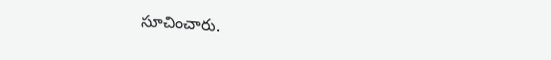సూచించారు.